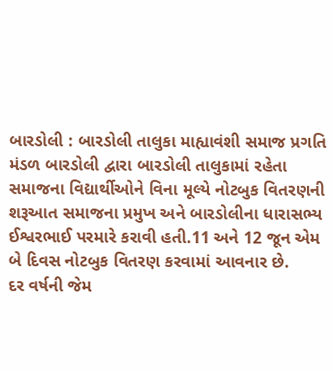બારડોલી : બારડોલી તાલુકા માહ્યાવંશી સમાજ પ્રગતિ મંડળ બારડોલી દ્વારા બારડોલી તાલુકામાં રહેતા સમાજના વિદ્યાર્થીઓને વિના મૂલ્યે નોટબુક વિતરણની શરૂઆત સમાજના પ્રમુખ અને બારડોલીના ધારાસભ્ય ઈશ્વરભાઈ પરમારે કરાવી હતી.11 અને 12 જૂન એમ બે દિવસ નોટબુક વિતરણ કરવામાં આવનાર છે.
દર વર્ષની જેમ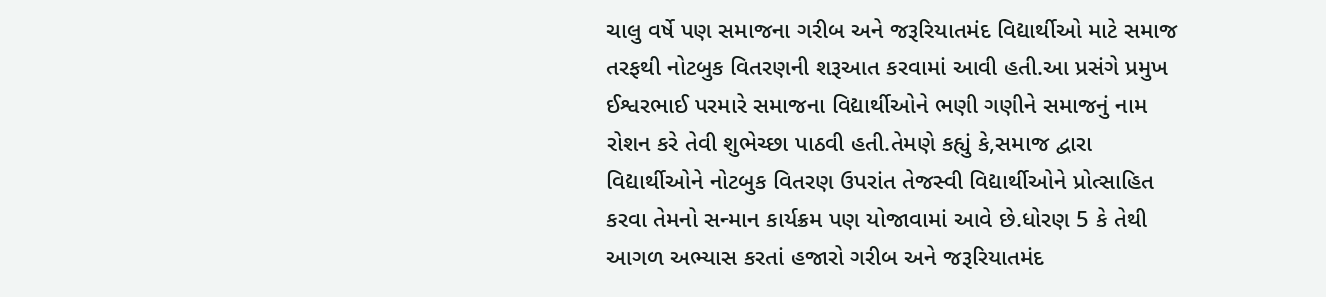ચાલુ વર્ષે પણ સમાજના ગરીબ અને જરૂરિયાતમંદ વિદ્યાર્થીઓ માટે સમાજ તરફથી નોટબુક વિતરણની શરૂઆત કરવામાં આવી હતી.આ પ્રસંગે પ્રમુખ ઈશ્વરભાઈ પરમારે સમાજના વિદ્યાર્થીઓને ભણી ગણીને સમાજનું નામ રોશન કરે તેવી શુભેચ્છા પાઠવી હતી.તેમણે કહ્યું કે,સમાજ દ્વારા વિદ્યાર્થીઓને નોટબુક વિતરણ ઉપરાંત તેજસ્વી વિદ્યાર્થીઓને પ્રોત્સાહિત કરવા તેમનો સન્માન કાર્યક્રમ પણ યોજાવામાં આવે છે.ધોરણ 5 કે તેથી આગળ અભ્યાસ કરતાં હજારો ગરીબ અને જરૂરિયાતમંદ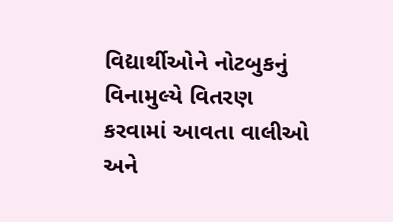વિદ્યાર્થીઓને નોટબુકનું વિનામુલ્યે વિતરણ કરવામાં આવતા વાલીઓ અને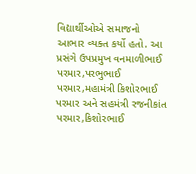વિદ્યાર્થીઓએ સમાજનો આભાર વ્યક્ત કર્યો હતો. આ પ્રસંગે ઉપપ્રમુખ વનમાળીભાઈ પરમાર,પરભુભાઈ પરમાર,મહામંત્રી કિશોરભાઈ પરમાર અને સહમંત્રી રજનીકાંત પરમાર,કિશોરભાઈ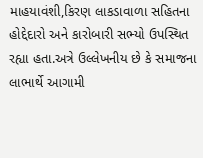માહયાવંશી,કિરણ લાકડાવાળા સહિતના હોદ્દેદારો અને કારોબારી સભ્યો ઉપસ્થિત રહ્યા હતા.અત્રે ઉલ્લેખનીય છે કે સમાજના લાભાર્થે આગામી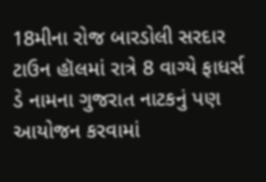18મીના રોજ બારડોલી સરદાર ટાઉન હૉલમાં રાત્રે 8 વાગ્યે ફાધર્સ ડે નામના ગુજરાત નાટકનું પણ આયોજન કરવામાં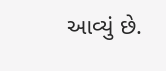આવ્યું છે.